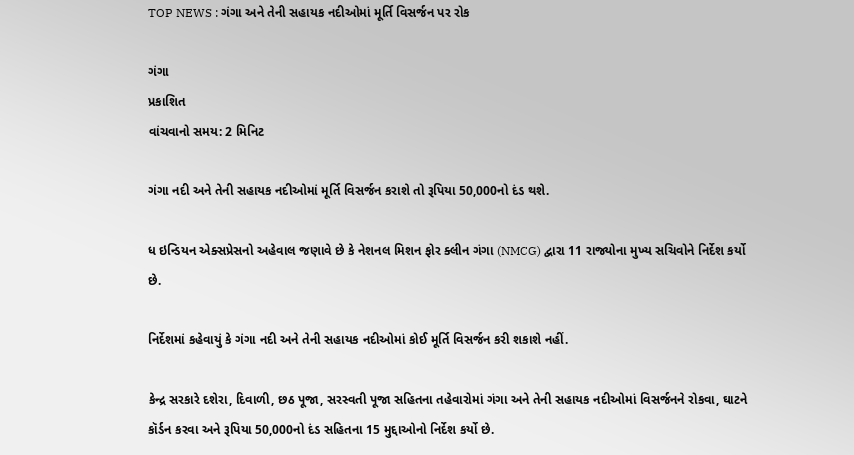TOP NEWS : ગંગા અને તેની સહાયક નદીઓમાં મૂર્તિ વિસર્જન પર રોક

ગંગા
પ્રકાશિત
વાંચવાનો સમય: 2 મિનિટ

ગંગા નદી અને તેની સહાયક નદીઓમાં મૂર્તિ વિસર્જન કરાશે તો રૂપિયા 50,000નો દંડ થશે.

ધ ઇન્ડિયન એક્સપ્રેસનો અહેવાલ જણાવે છે કે નેશનલ મિશન ફોર ક્લીન ગંગા (NMCG) દ્વારા 11 રાજ્યોના મુખ્ય સચિવોને નિર્દેશ કર્યો છે.

નિર્દેશમાં કહેવાયું કે ગંગા નદી અને તેની સહાયક નદીઓમાં કોઈ મૂર્તિ વિસર્જન કરી શકાશે નહીં.

કેન્દ્ર સરકારે દશેરા, દિવાળી, છઠ પૂજા, સરસ્વતી પૂજા સહિતના તહેવારોમાં ગંગા અને તેની સહાયક નદીઓમાં વિસર્જનને રોકવા, ઘાટને કૉર્ડન કરવા અને રૂપિયા 50,000નો દંડ સહિતના 15 મુદ્દાઓનો નિર્દેશ કર્યો છે.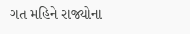ગત મહિને રાજ્યોના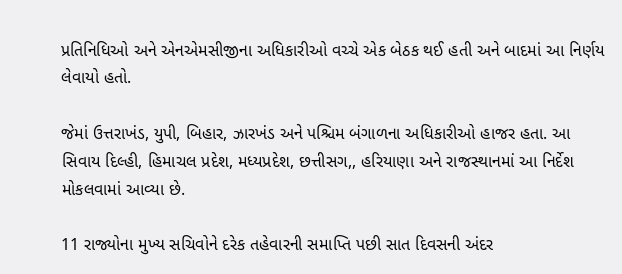પ્રતિનિધિઓ અને એનએમસીજીના અધિકારીઓ વચ્ચે એક બેઠક થઈ હતી અને બાદમાં આ નિર્ણય લેવાયો હતો.

જેમાં ઉત્તરાખંડ, યુપી, બિહાર, ઝારખંડ અને પશ્ચિમ બંગાળના અધિકારીઓ હાજર હતા. આ સિવાય દિલ્હી, હિમાચલ પ્રદેશ, મધ્યપ્રદેશ, છત્તીસગ,, હરિયાણા અને રાજસ્થાનમાં આ નિર્દેશ મોકલવામાં આવ્યા છે.

11 રાજ્યોના મુખ્ય સચિવોને દરેક તહેવારની સમાપ્તિ પછી સાત દિવસની અંદર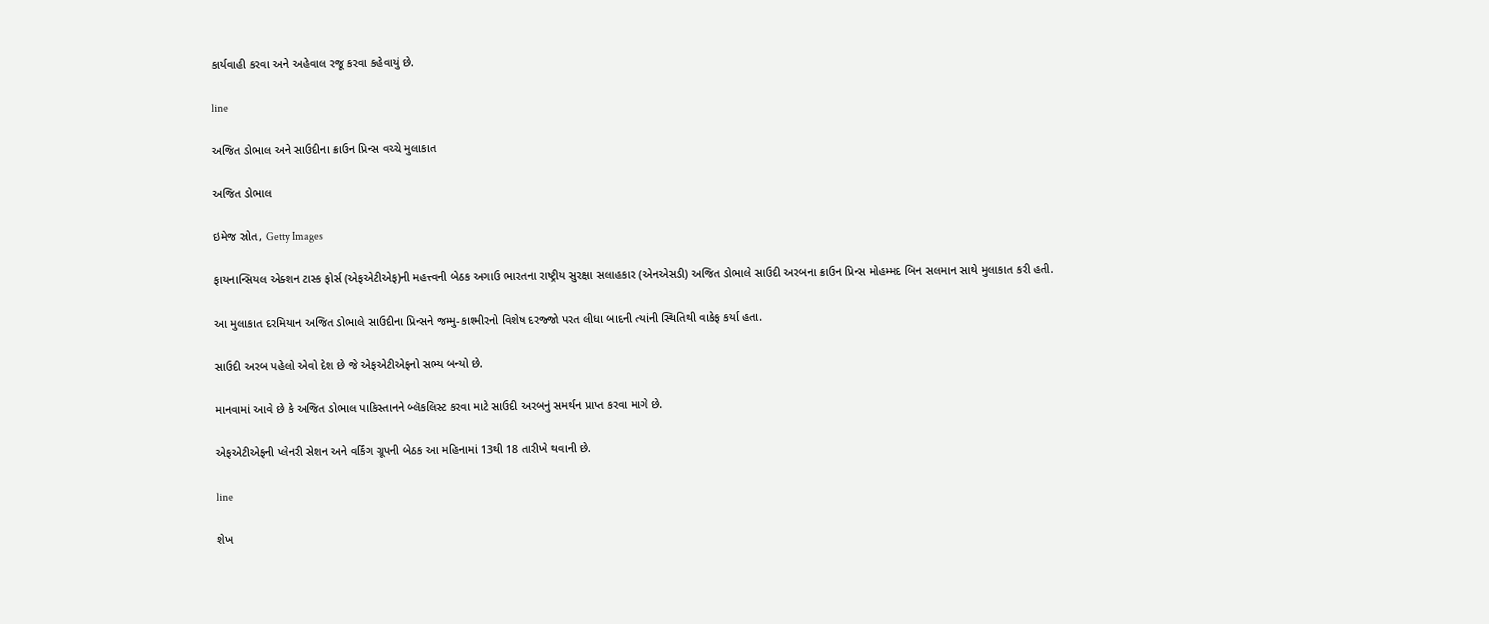કાર્યવાહી કરવા અને અહેવાલ રજૂ કરવા કહેવાયું છે.

line

અજિત ડોભાલ અને સાઉદીના ક્રાઉન પ્રિન્સ વચ્ચે મુલાકાત

અજિત ડોભાલ

ઇમેજ સ્રોત, Getty Images

ફાયનાન્સિયલ એક્શન ટાસ્ક ફોર્સ (એફએટીએફ)ની મહત્ત્વની બેઠક અગાઉ ભારતના રાષ્ટ્રીય સુરક્ષા સલાહકાર (એનએસડી) અજિત ડોભાલે સાઉદી અરબના ક્રાઉન પ્રિન્સ મોહમ્મદ બિન સલમાન સાથે મુલાકાત કરી હતી.

આ મુલાકાત દરમિયાન અજિત ડોભાલે સાઉદીના પ્રિન્સને જમ્મુ-કાશ્મીરનો વિશેષ દરજ્જો પરત લીધા બાદની ત્યાંની સ્થિતિથી વાકેફ કર્યા હતા.

સાઉદી અરબ પહેલો એવો દેશ છે જે એફએટીએફનો સભ્ય બન્યો છે.

માનવામાં આવે છે કે અજિત ડોભાલ પાકિસ્તાનને બ્લૅકલિસ્ટ કરવા માટે સાઉદી અરબનું સમર્થન પ્રાપ્ત કરવા માગે છે.

એફએટીએફની પ્લેનરી સેશન અને વર્કિંગ ગ્રૂપની બેઠક આ મહિનામાં 13થી 18 તારીખે થવાની છે.

line

શેખ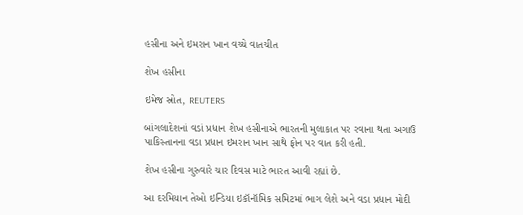હસીના અને ઇમરાન ખાન વચ્ચે વાતચીત

શેખ હસીના

ઇમેજ સ્રોત, REUTERS

બાંગલાદેશનાં વડાં પ્રધાન શેખ હસીનાએ ભારતની મુલાકાત પર રવાના થતા અગાઉ પાકિસ્તાનના વડા પ્રધાન ઇમરાન ખાન સાથે ફોન પર વાત કરી હતી.

શેખ હસીના ગુરુવારે ચાર દિવસ માટે ભારત આવી રહ્યાં છે.

આ દરમિયાન તેઓ ઇન્ડિયા ઇકૉનૉમિક સમિટમાં ભાગ લેશે અને વડા પ્રધાન મોદી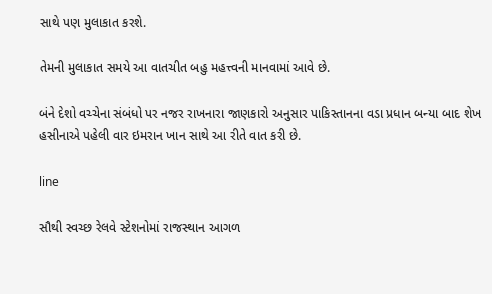સાથે પણ મુલાકાત કરશે.

તેમની મુલાકાત સમયે આ વાતચીત બહુ મહત્ત્વની માનવામાં આવે છે.

બંને દેશો વચ્ચેના સંબંધો પર નજર રાખનારા જાણકારો અનુસાર પાકિસ્તાનના વડા પ્રધાન બન્યા બાદ શેખ હસીનાએ પહેલી વાર ઇમરાન ખાન સાથે આ રીતે વાત કરી છે.

line

સૌથી સ્વચ્છ રેલવે સ્ટેશનોમાં રાજસ્થાન આગળ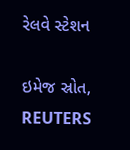રેલવે સ્ટેશન

ઇમેજ સ્રોત, REUTERS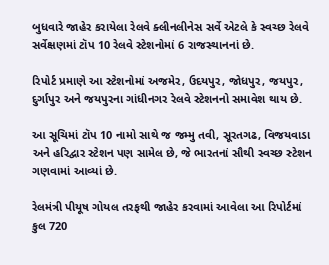બુધવારે જાહેર કરાયેલા રેલવે ક્લીનલીનેસ સર્વે એટલે કે સ્વચ્છ રેલવે સર્વેક્ષણમાં ટૉપ 10 રેલવે સ્ટેશનોમાં 6 રાજસ્થાનનાં છે.

રિપોર્ટ પ્રમાણે આ સ્ટેશનોમાં અજમેર, ઉદયપુર, જોધપુર, જયપુર, દુર્ગાપુર અને જયપુરના ગાંધીનગર રેલવે સ્ટેશનનો સમાવેશ થાય છે.

આ સૂચિમાં ટૉપ 10 નામો સાથે જ જમ્મુ તવી, સૂરતગઢ, વિજયવાડા અને હરિદ્વાર સ્ટેશન પણ સામેલ છે, જે ભારતનાં સૌથી સ્વચ્છ સ્ટેશન ગણવામાં આવ્યાં છે.

રેલમંત્રી પીયૂષ ગોયલ તરફથી જાહેર કરવામાં આવેલા આ રિપોર્ટમાં કુલ 720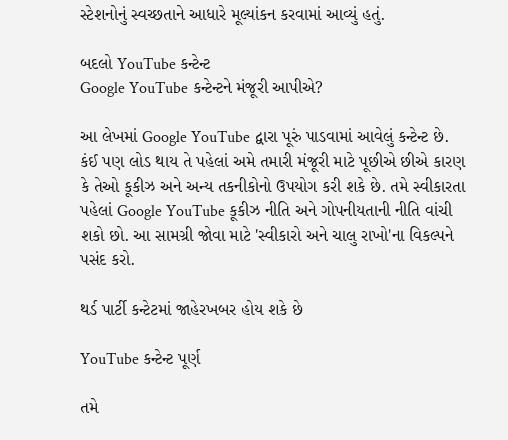સ્ટેશનોનું સ્વચ્છતાને આધારે મૂલ્યાંકન કરવામાં આવ્યું હતું.

બદલો YouTube કન્ટેન્ટ
Google YouTube કન્ટેન્ટને મંજૂરી આપીએ?

આ લેખમાં Google YouTube દ્વારા પૂરું પાડવામાં આવેલું કન્ટેન્ટ છે. કંઈ પણ લોડ થાય તે પહેલાં અમે તમારી મંજૂરી માટે પૂછીએ છીએ કારણ કે તેઓ કૂકીઝ અને અન્ય તકનીકોનો ઉપયોગ કરી શકે છે. તમે સ્વીકારતા પહેલાં Google YouTube કૂકીઝ નીતિ અને ગોપનીયતાની નીતિ વાંચી શકો છો. આ સામગ્રી જોવા માટે 'સ્વીકારો અને ચાલુ રાખો'ના વિકલ્પને પસંદ કરો.

થર્ડ પાર્ટી કન્ટેટમાં જાહેરખબર હોય શકે છે

YouTube કન્ટેન્ટ પૂર્ણ

તમે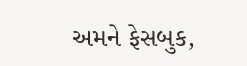અમને ફેસબુક,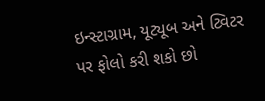ઇન્સ્ટાગ્રામ, યૂટ્યૂબ અને ટ્વિટર પર ફોલો કરી શકો છો